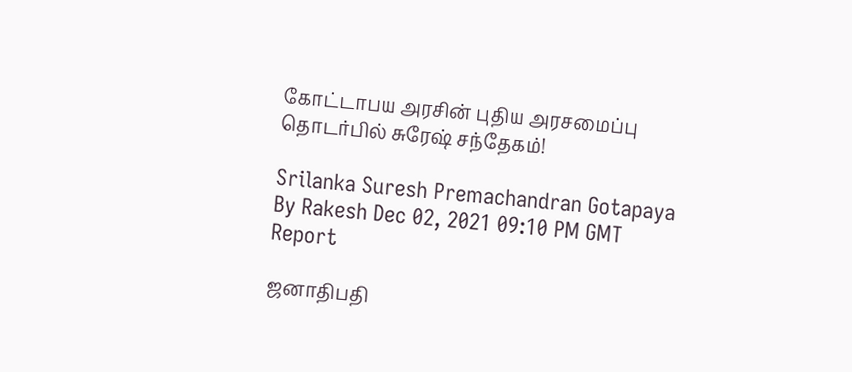கோட்டாபய அரசின் புதிய அரசமைப்பு தொடர்பில் சுரேஷ் சந்தேகம்!

Srilanka Suresh Premachandran Gotapaya
By Rakesh Dec 02, 2021 09:10 PM GMT
Report

ஜனாதிபதி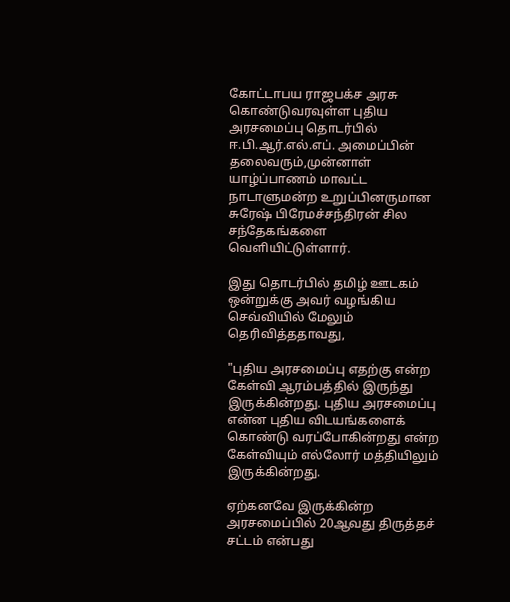கோட்டாபய ராஜபக்ச அரசு கொண்டுவரவுள்ள புதிய அரசமைப்பு தொடர்பில் ஈ.பி.ஆர்.எல்.எப். அமைப்பின் தலைவரும்,முன்னாள் யாழ்ப்பாணம் மாவட்ட நாடாளுமன்ற உறுப்பினருமான சுரேஷ் பிரேமச்சந்திரன் சில சந்தேகங்களை வெளியிட்டுள்ளார்.

இது தொடர்பில் தமிழ் ஊடகம் ஒன்றுக்கு அவர் வழங்கிய செவ்வியில் மேலும் தெரிவித்ததாவது,

"புதிய அரசமைப்பு எதற்கு என்ற கேள்வி ஆரம்பத்தில் இருந்து இருக்கின்றது. புதிய அரசமைப்பு என்ன புதிய விடயங்களைக் கொண்டு வரப்போகின்றது என்ற கேள்வியும் எல்லோர் மத்தியிலும் இருக்கின்றது.

ஏற்கனவே இருக்கின்ற அரசமைப்பில் 20ஆவது திருத்தச் சட்டம் என்பது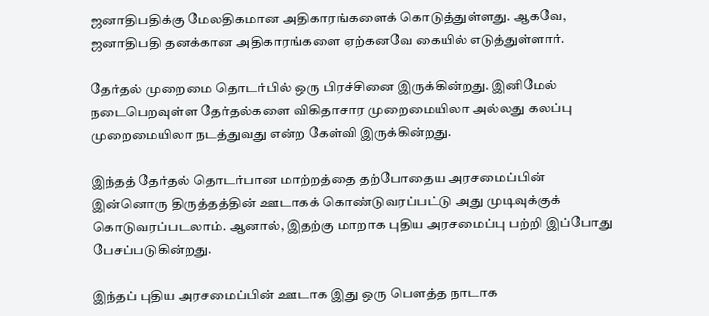ஜனாதிபதிக்கு மேலதிகமான அதிகாரங்களைக் கொடுத்துள்ளது. ஆகவே, ஜனாதிபதி தனக்கான அதிகாரங்களை ஏற்கனவே கையில் எடுத்துள்ளார்.

தேர்தல் முறைமை தொடர்பில் ஒரு பிரச்சினை இருக்கின்றது. இனிமேல் நடைபெறவுள்ள தேர்தல்களை விகிதாசார முறைமையிலா அல்லது கலப்பு முறைமையிலா நடத்துவது என்ற கேள்வி இருக்கின்றது.

இந்தத் தேர்தல் தொடர்பான மாற்றத்தை தற்போதைய அரசமைப்பின் இன்னொரு திருத்தத்தின் ஊடாகக் கொண்டுவரப்பட்டு அது முடிவுக்குக் கொடுவரப்படலாம். ஆனால், இதற்கு மாறாக புதிய அரசமைப்பு பற்றி இப்போது பேசப்படுகின்றது.

இந்தப் புதிய அரசமைப்பின் ஊடாக இது ஒரு பௌத்த நாடாக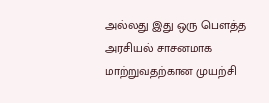அல்லது இது ஒரு பௌத்த அரசியல் சாசனமாக மாற்றுவதற்கான முயற்சி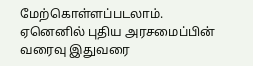மேற்கொள்ளப்படலாம். ஏனெனில் புதிய அரசமைப்பின் வரைவு இதுவரை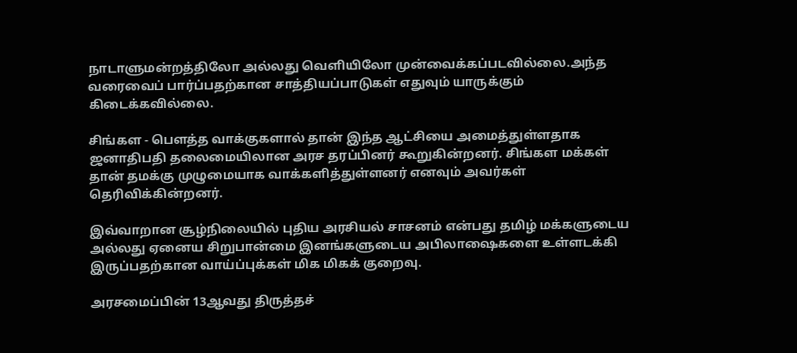நாடாளுமன்றத்திலோ அல்லது வெளியிலோ முன்வைக்கப்படவில்லை.அந்த வரைவைப் பார்ப்பதற்கான சாத்தியப்பாடுகள் எதுவும் யாருக்கும் கிடைக்கவில்லை.

சிங்கள - பௌத்த வாக்குகளால் தான் இந்த ஆட்சியை அமைத்துள்ளதாக ஜனாதிபதி தலைமையிலான அரச தரப்பினர் கூறுகின்றனர். சிங்கள மக்கள் தான் தமக்கு முழுமையாக வாக்களித்துள்ளனர் எனவும் அவர்கள் தெரிவிக்கின்றனர்.

இவ்வாறான சூழ்நிலையில் புதிய அரசியல் சாசனம் என்பது தமிழ் மக்களுடைய அல்லது ஏனைய சிறுபான்மை இனங்களுடைய அபிலாஷைகளை உள்ளடக்கி இருப்பதற்கான வாய்ப்புக்கள் மிக மிகக் குறைவு.

அரசமைப்பின் 13ஆவது திருத்தச்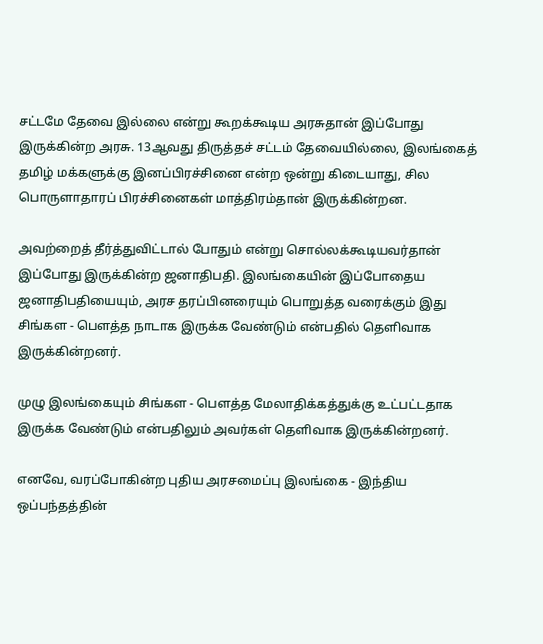சட்டமே தேவை இல்லை என்று கூறக்கூடிய அரசுதான் இப்போது இருக்கின்ற அரசு. 13ஆவது திருத்தச் சட்டம் தேவையில்லை, இலங்கைத் தமிழ் மக்களுக்கு இனப்பிரச்சினை என்ற ஒன்று கிடையாது, சில பொருளாதாரப் பிரச்சினைகள் மாத்திரம்தான் இருக்கின்றன.

அவற்றைத் தீர்த்துவிட்டால் போதும் என்று சொல்லக்கூடியவர்தான் இப்போது இருக்கின்ற ஜனாதிபதி. இலங்கையின் இப்போதைய ஜனாதிபதியையும், அரச தரப்பினரையும் பொறுத்த வரைக்கும் இது சிங்கள - பௌத்த நாடாக இருக்க வேண்டும் என்பதில் தெளிவாக இருக்கின்றனர்.

முழு இலங்கையும் சிங்கள - பௌத்த மேலாதிக்கத்துக்கு உட்பட்டதாக இருக்க வேண்டும் என்பதிலும் அவர்கள் தெளிவாக இருக்கின்றனர்.

எனவே, வரப்போகின்ற புதிய அரசமைப்பு இலங்கை - இந்திய ஒப்பந்தத்தின்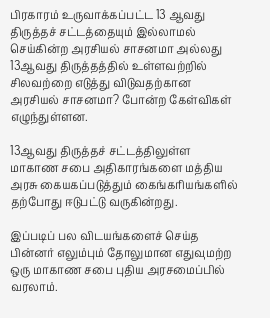பிரகாரம் உருவாக்கப்பட்ட 13 ஆவது திருத்தச் சட்டத்தையும் இல்லாமல் செய்கின்ற அரசியல் சாசனமா அல்லது 13ஆவது திருத்தத்தில் உள்ளவற்றில் சிலவற்றை எடுத்து விடுவதற்கான அரசியல் சாசனமா? போன்ற கேள்விகள் எழுந்துள்ளன.

13ஆவது திருத்தச் சட்டத்திலுள்ள மாகாண சபை அதிகாரங்களை மத்திய அரசு கையகப்படுத்தும் கைங்கரியங்களில் தற்போது ஈடுபட்டு வருகின்றது.

இப்படிப் பல விடயங்களைச் செய்த பின்னர் எலும்பும் தோலுமான எதுவுமற்ற ஒரு மாகாண சபை புதிய அரசமைப்பில் வரலாம்.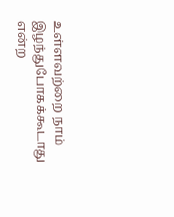உள்ளவற்றை நாம் இழந்துபோகக்கூடாது என்ற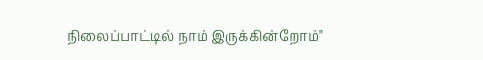நிலைப்பாட்டில் நாம் இருக்கின்றோம்"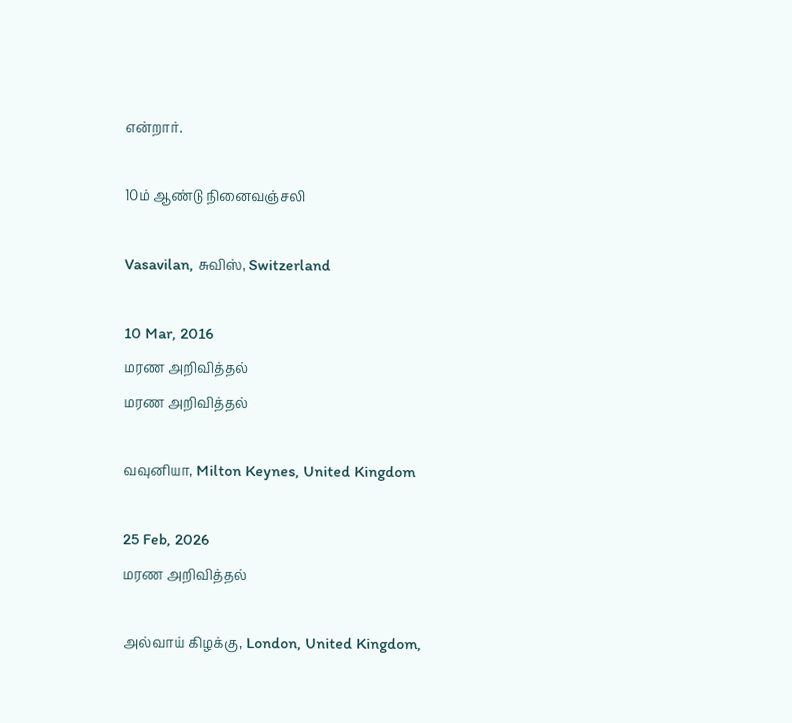என்றார்.

10ம் ஆண்டு நினைவஞ்சலி

Vasavilan, சுவிஸ், Switzerland

10 Mar, 2016
மரண அறிவித்தல்
மரண அறிவித்தல்

வவுனியா, Milton Keynes, United Kingdom

25 Feb, 2026
மரண அறிவித்தல்

அல்வாய் கிழக்கு, London, United Kingdom,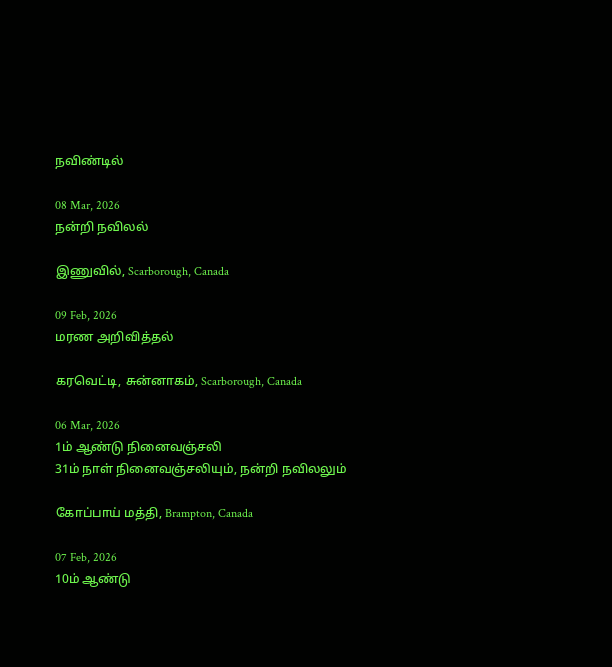நவிண்டில்

08 Mar, 2026
நன்றி நவிலல்

இணுவில், Scarborough, Canada

09 Feb, 2026
மரண அறிவித்தல்

கரவெட்டி, சுன்னாகம், Scarborough, Canada

06 Mar, 2026
1ம் ஆண்டு நினைவஞ்சலி
31ம் நாள் நினைவஞ்சலியும், நன்றி நவிலலும்

கோப்பாய் மத்தி, Brampton, Canada

07 Feb, 2026
10ம் ஆண்டு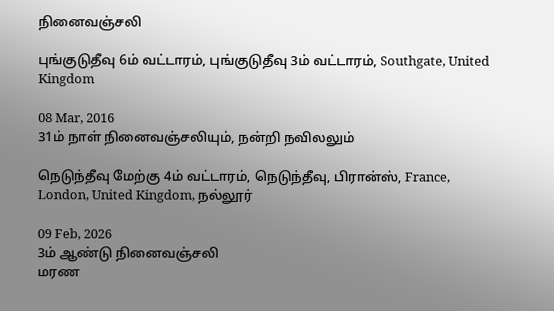நினைவஞ்சலி

புங்குடுதீவு 6ம் வட்டாரம், புங்குடுதீவு 3ம் வட்டாரம், Southgate, United Kingdom

08 Mar, 2016
31ம் நாள் நினைவஞ்சலியும், நன்றி நவிலலும்

நெடுந்தீவு மேற்கு 4ம் வட்டாரம், நெடுந்தீவு, பிரான்ஸ், France, London, United Kingdom, நல்லூர்

09 Feb, 2026
3ம் ஆண்டு நினைவஞ்சலி
மரண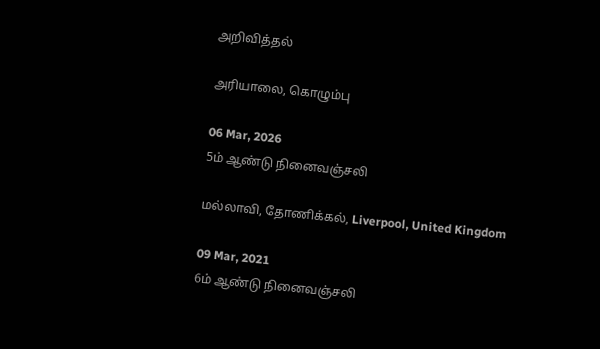அறிவித்தல்

அரியாலை, கொழும்பு

06 Mar, 2026
5ம் ஆண்டு நினைவஞ்சலி

மல்லாவி, தோணிக்கல், Liverpool, United Kingdom

09 Mar, 2021
6ம் ஆண்டு நினைவஞ்சலி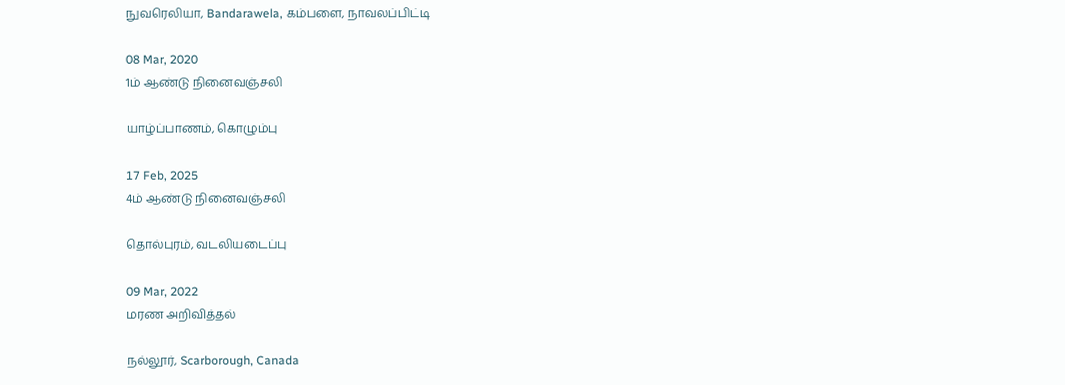நுவரெலியா, Bandarawela, கம்பளை, நாவலப்பிட்டி

08 Mar, 2020
1ம் ஆண்டு நினைவஞ்சலி

யாழ்ப்பாணம், கொழும்பு

17 Feb, 2025
4ம் ஆண்டு நினைவஞ்சலி

தொல்புரம், வடலியடைப்பு

09 Mar, 2022
மரண அறிவித்தல்

நல்லூர், Scarborough, Canada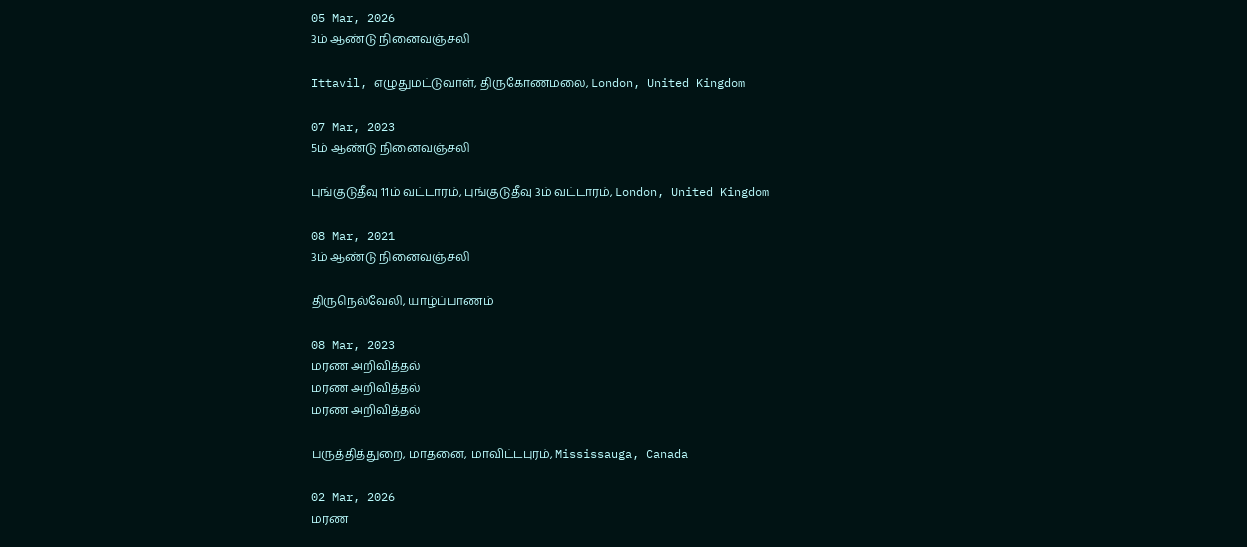05 Mar, 2026
3ம் ஆண்டு நினைவஞ்சலி

Ittavil, எழுதுமட்டுவாள், திருகோணமலை, London, United Kingdom

07 Mar, 2023
5ம் ஆண்டு நினைவஞ்சலி

புங்குடுதீவு 11ம் வட்டாரம், புங்குடுதீவு 3ம் வட்டாரம், London, United Kingdom

08 Mar, 2021
3ம் ஆண்டு நினைவஞ்சலி

திருநெல்வேலி, யாழ்ப்பாணம்

08 Mar, 2023
மரண அறிவித்தல்
மரண அறிவித்தல்
மரண அறிவித்தல்

பருத்தித்துறை, மாதனை, மாவிட்டபுரம், Mississauga, Canada

02 Mar, 2026
மரண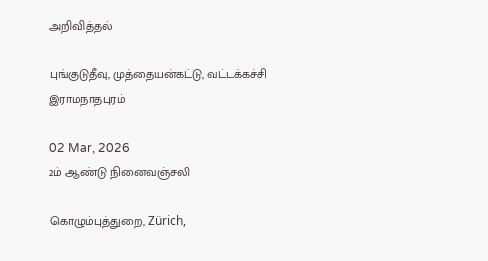அறிவித்தல்

புங்குடுதீவு, முத்தையன்கட்டு, வட்டக்கச்சி இராமநாதபுரம்

02 Mar, 2026
2ம் ஆண்டு நினைவஞ்சலி

கொழும்புத்துறை, Zürich,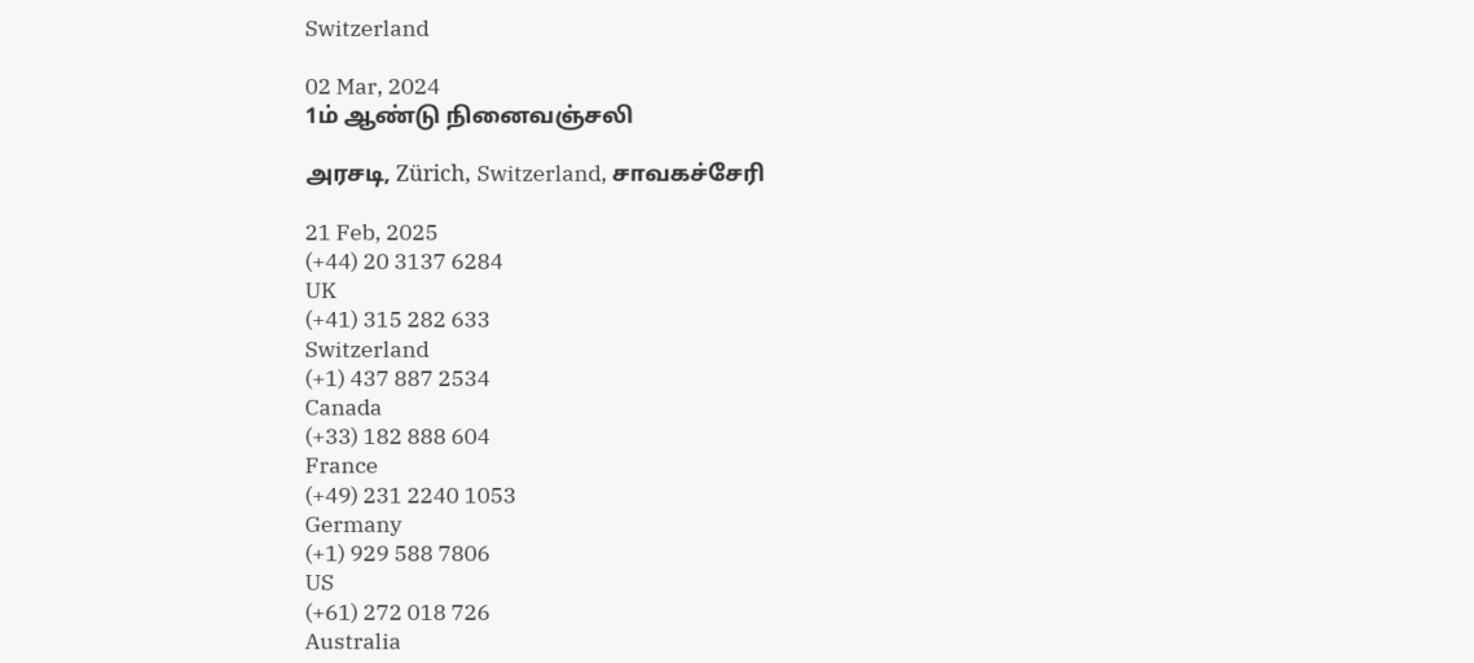Switzerland

02 Mar, 2024
1ம் ஆண்டு நினைவஞ்சலி

அரசடி, Zürich, Switzerland, சாவகச்சேரி

21 Feb, 2025
(+44) 20 3137 6284
UK
(+41) 315 282 633
Switzerland
(+1) 437 887 2534
Canada
(+33) 182 888 604
France
(+49) 231 2240 1053
Germany
(+1) 929 588 7806
US
(+61) 272 018 726
Australia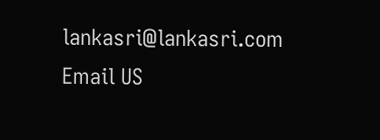lankasri@lankasri.com
Email US